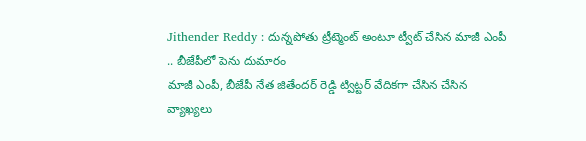Jithender Reddy : దున్నపోతు ట్రీట్మెంట్ అంటూ ట్వీట్ చేసిన మాజీ ఎంపీ .. బీజేపీలో పెను దుమారం
మాజీ ఎంపీ, బీజేపీ నేత జితేందర్ రెడ్డి ట్విట్టర్ వేదికగా చేసిన చేసిన వ్యాఖ్యలు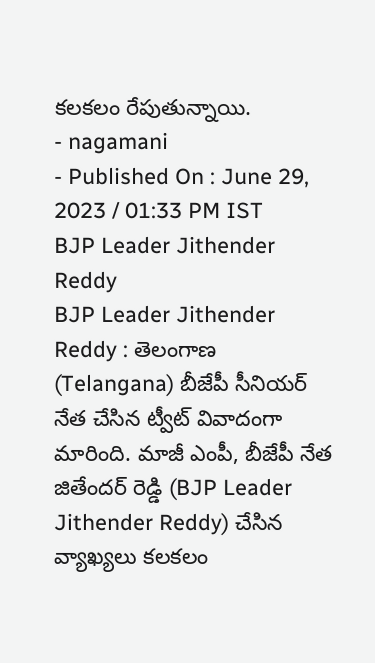కలకలం రేపుతున్నాయి.
- nagamani
- Published On : June 29, 2023 / 01:33 PM IST
BJP Leader Jithender Reddy
BJP Leader Jithender Reddy : తెలంగాణ (Telangana) బీజేపీ సీనియర్ నేత చేసిన ట్వీట్ వివాదంగా మారింది. మాజీ ఎంపీ, బీజేపీ నేత జితేందర్ రెడ్డి (BJP Leader Jithender Reddy) చేసిన వ్యాఖ్యలు కలకలం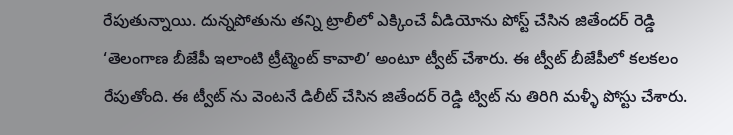రేపుతున్నాయి. దున్నపోతును తన్ని ట్రాలీలో ఎక్కించే వీడియోను పోస్ట్ చేసిన జితేందర్ రెడ్డి ‘తెలంగాణ బీజేపీ ఇలాంటి ట్రీట్మెంట్ కావాలి’ అంటూ ట్వీట్ చేశారు. ఈ ట్వీట్ బీజేపీలో కలకలం రేపుతోంది. ఈ ట్వీట్ ను వెంటనే డిలీట్ చేసిన జితేందర్ రెడ్డి ట్విట్ ను తిరిగి మళ్ళీ పోస్టు చేశారు.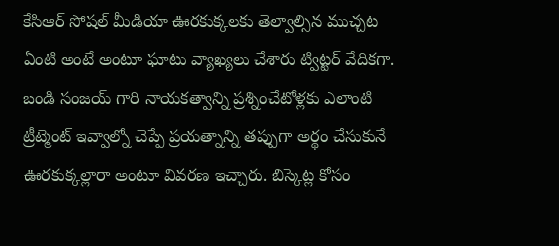కేసిఆర్ సోషల్ మీడియా ఊరకుక్కలకు తెల్వాల్సిన ముచ్చట ఏంటి అంటే అంటూ ఘాటు వ్యాఖ్యలు చేశారు ట్విట్టర్ వేదికగా. బండి సంజయ్ గారి నాయకత్వాన్ని ప్రశ్నించేటోళ్లకు ఎలాంటి ట్రీట్మెంట్ ఇవ్వాల్నో చెప్పే ప్రయత్నాన్ని తప్పుగా అర్థం చేసుకునే ఊరకుక్కల్లారా అంటూ వివరణ ఇచ్చారు. బిస్కెట్ల కోసం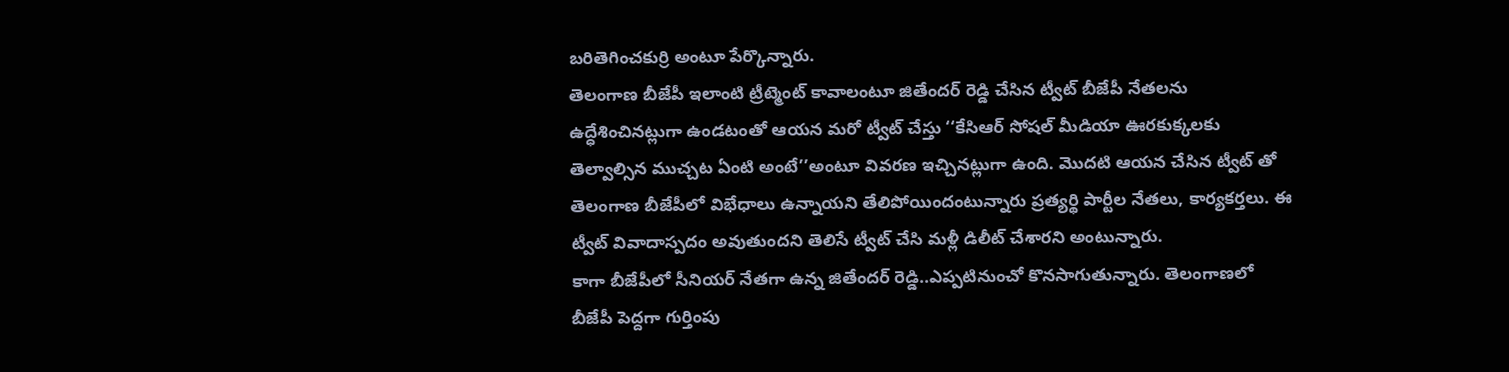బరితెగించకుర్రి అంటూ పేర్కొన్నారు.
తెలంగాణ బీజేపీ ఇలాంటి ట్రీట్మెంట్ కావాలంటూ జితేందర్ రెడ్డి చేసిన ట్వీట్ బీజేపీ నేతలను ఉద్ధేశించినట్లుగా ఉండటంతో ఆయన మరో ట్వీట్ చేస్తు ‘‘కేసిఆర్ సోషల్ మీడియా ఊరకుక్కలకు తెల్వాల్సిన ముచ్చట ఏంటి అంటే’’అంటూ వివరణ ఇచ్చినట్లుగా ఉంది. మొదటి ఆయన చేసిన ట్వీట్ తో తెలంగాణ బీజేపీలో విభేధాలు ఉన్నాయని తేలిపోయిందంటున్నారు ప్రత్యర్థి పార్టీల నేతలు, కార్యకర్తలు. ఈ ట్వీట్ వివాదాస్పదం అవుతుందని తెలిసే ట్వీట్ చేసి మళ్లీ డిలీట్ చేశారని అంటున్నారు.
కాగా బీజేపీలో సీనియర్ నేతగా ఉన్న జితేందర్ రెడ్డి..ఎప్పటినుంచో కొనసాగుతున్నారు. తెలంగాణలో బీజేపీ పెద్దగా గుర్తింపు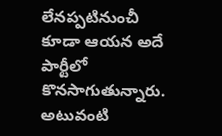లేనప్పటినుంచీ కూడా ఆయన అదే పార్టీలో కొనసాగుతున్నారు. అటువంటి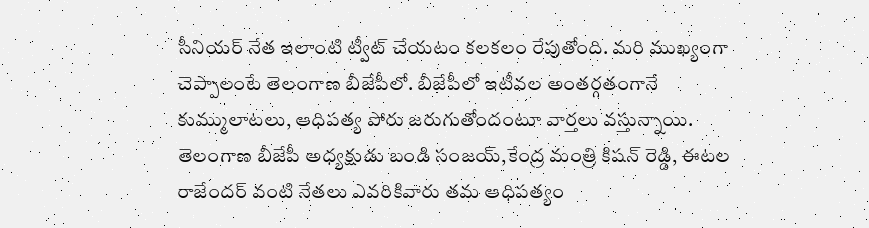సీనియర్ నేత ఇలాంటి ట్వీట్ చేయటం కలకలం రేపుతోంది. మరి ముఖ్యంగా చెప్పాలంటే తెలంగాణ బీజేపీలో. బీజేపీలో ఇటీవల అంతర్గతంగానే కుమ్ములాటలు, ఆధిపత్య పోరు జరుగుతోందంటూ వార్తలు వస్తున్నాయి.
తెలంగాణ బీజేపీ అధ్యక్షుడు బండి సంజయ్,కేంద్ర మంత్రి కిషన్ రెడ్డి, ఈటల రాజేందర్ వంటి నేతలు ఎవరికివారు తమ ఆధిపత్యం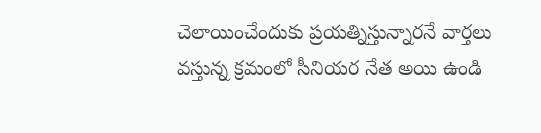చెలాయించేందుకు ప్రయత్నిస్తున్నారనే వార్తలు వస్తున్న క్రమంలో సీనియర నేత అయి ఉండి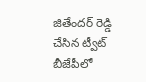జితేందర్ రెడ్డి చేసిన ట్వీట్ బీజేపీలో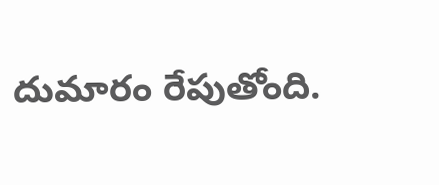దుమారం రేపుతోంది.